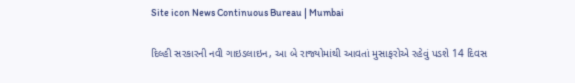Site icon News Continuous Bureau | Mumbai

દિલ્હી સરકારની નવી ગાઇડલાઇન, આ બે રાજ્યોમાંથી આવતાં મુસાફરોએ રહેવું પડશે 14 દિવસ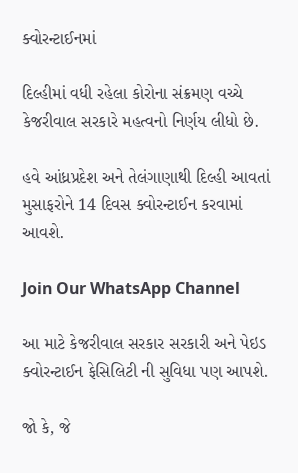ક્વોરન્ટાઈનમાં

દિલ્હીમાં વધી રહેલા કોરોના સંક્રમણ વચ્ચે કેજરીવાલ સરકારે મહત્વનો નિર્ણય લીધો છે.

હવે આંધ્રપ્રદેશ અને તેલંગાણાથી દિલ્હી આવતાં મુસાફરોને 14 દિવસ ક્વોરન્ટાઈન કરવામાં આવશે.

Join Our WhatsApp Channel

આ માટે કેજરીવાલ સરકાર સરકારી અને પેઇડ ક્વોરન્ટાઈન ફેસિલિટી ની સુવિધા પણ આપશે.

જો કે, જે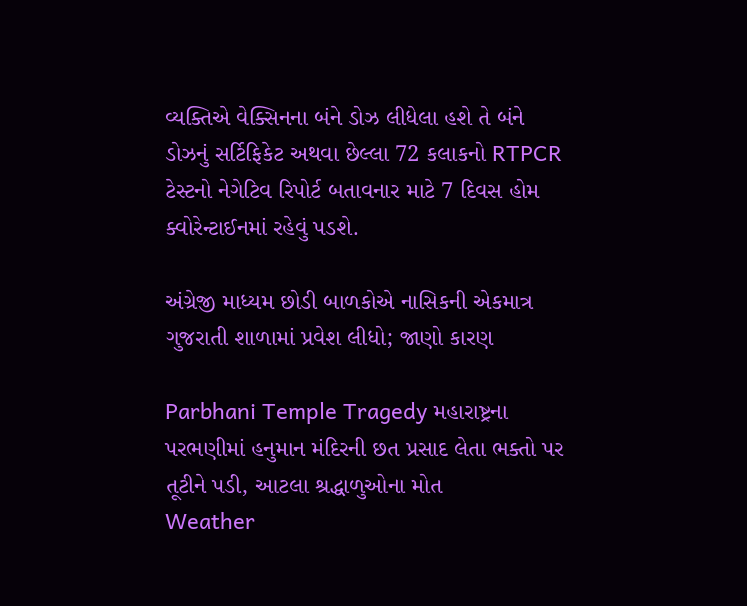વ્યક્તિએ વેક્સિનના બંને ડોઝ લીધેલા હશે તે બંને ડોઝનું સર્ટિફિકેટ અથવા છેલ્લા 72 કલાકનો RTPCR ટેસ્ટનો નેગેટિવ રિપોર્ટ બતાવનાર માટે 7 દિવસ હોમ ક્વોરેન્ટાઈનમાં રહેવું પડશે.

અંગ્રેજી માધ્યમ છોડી બાળકોએ નાસિકની એકમાત્ર ગુજરાતી શાળામાં પ્રવેશ લીધો; જાણો કારણ

Parbhani Temple Tragedy મહારાષ્ટ્રના પરભણીમાં હનુમાન મંદિરની છત પ્રસાદ લેતા ભક્તો પર તૂટીને પડી, આટલા શ્રદ્ધાળુઓના મોત
Weather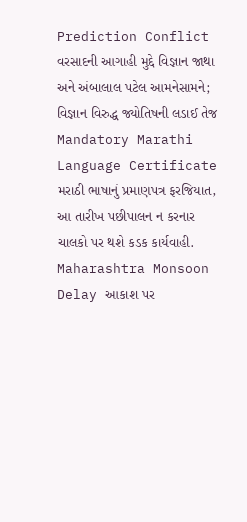Prediction Conflict વરસાદની આગાહી મુદ્દે વિજ્ઞાન જાથા અને અંબાલાલ પટેલ આમનેસામને; વિજ્ઞાન વિરુદ્ધ જ્યોતિષની લડાઈ તેજ
Mandatory Marathi Language Certificate મરાઠી ભાષાનું પ્રમાણપત્ર ફરજિયાત, આ તારીખ પછીપાલન ન કરનાર ચાલકો પર થશે કડક કાર્યવાહી.
Maharashtra Monsoon Delay આકાશ પર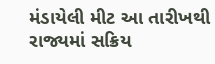મંડાયેલી મીટ આ તારીખથી રાજ્યમાં સક્રિય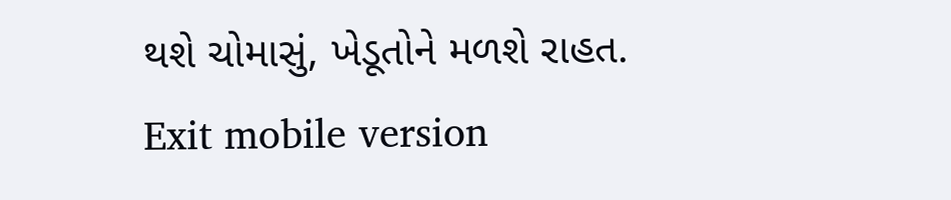થશે ચોમાસું, ખેડૂતોને મળશે રાહત.
Exit mobile version